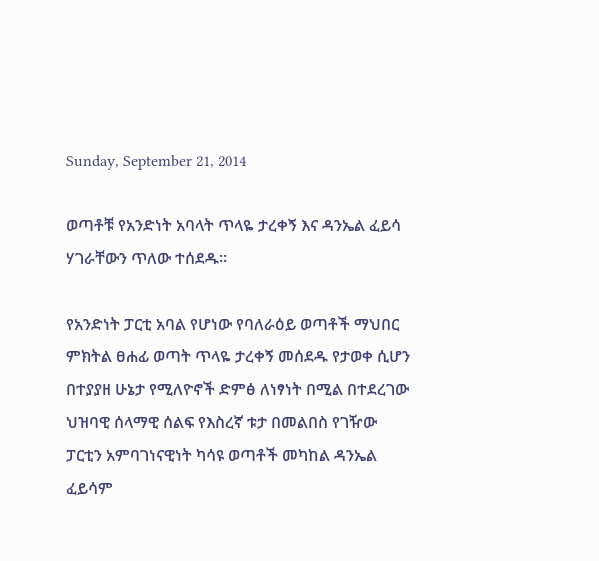Sunday, September 21, 2014

ወጣቶቹ የአንድነት አባላት ጥላዬ ታረቀኝ እና ዳንኤል ፈይሳ ሃገራቸውን ጥለው ተሰደዱ።

የአንድነት ፓርቲ አባል የሆነው የባለራዕይ ወጣቶች ማህበር ምክትል ፀሐፊ ወጣት ጥላዬ ታረቀኝ መሰደዱ የታወቀ ሲሆን በተያያዘ ሁኔታ የሚለዮኖች ድምፅ ለነፃነት በሚል በተደረገው ህዝባዊ ሰላማዊ ሰልፍ የእስረኛ ቱታ በመልበስ የገዥው ፓርቲን አምባገነናዊነት ካሳዩ ወጣቶች መካከል ዳንኤል ፈይሳም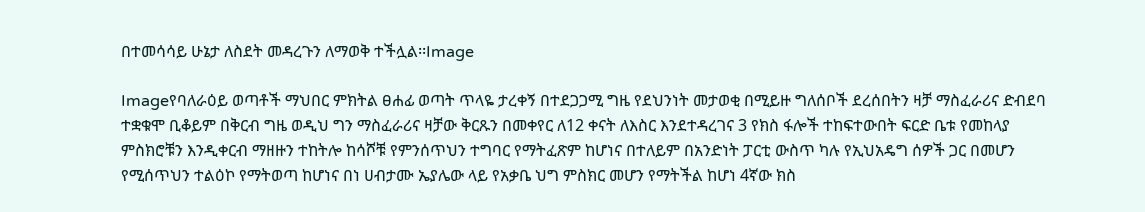በተመሳሳይ ሁኔታ ለስደት መዳረጉን ለማወቅ ተችሏል፡፡Image

Imageየባለራዕይ ወጣቶች ማህበር ምክትል ፀሐፊ ወጣት ጥላዬ ታረቀኝ በተደጋጋሚ ግዜ የደህንነት መታወቂ በሚይዙ ግለሰቦች ደረሰበትን ዛቻ ማስፈራሪና ድብደባ ተቋቁሞ ቢቆይም በቅርብ ግዜ ወዲህ ግን ማስፈራሪና ዛቻው ቅርጹን በመቀየር ለ12 ቀናት ለእስር እንደተዳረገና 3 የክስ ፋሎች ተከፍተውበት ፍርድ ቤቱ የመከላያ ምስክሮቹን እንዲቀርብ ማዘዙን ተከትሎ ከሳሾቹ የምንሰጥህን ተግባር የማትፈጽም ከሆነና በተለይም በአንድነት ፓርቲ ውስጥ ካሉ የኢህአዴግ ሰዎች ጋር በመሆን የሚሰጥህን ተልዕኮ የማትወጣ ከሆነና በነ ሀብታሙ ኤያሌው ላይ የአቃቤ ህግ ምስክር መሆን የማትችል ከሆነ 4ኛው ክስ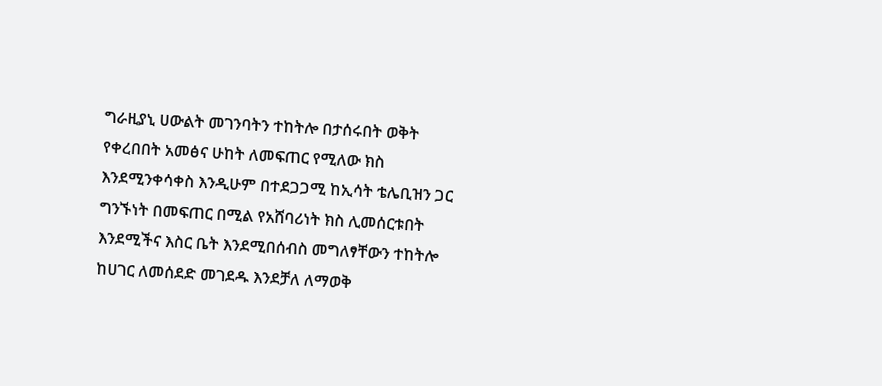ግራዚያኒ ሀውልት መገንባትን ተከትሎ በታሰሩበት ወቅት የቀረበበት አመፅና ሁከት ለመፍጠር የሚለው ክስ እንደሚንቀሳቀስ እንዲሁም በተደጋጋሚ ከኢሳት ቴሌቢዝን ጋር ግንኙነት በመፍጠር በሚል የአሸባሪነት ክስ ሊመሰርቱበት እንደሚችና እስር ቤት እንደሚበሰብስ መግለፃቸውን ተከትሎ ከሀገር ለመሰደድ መገደዱ እንደቻለ ለማወቅ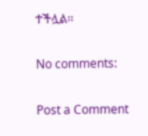ተችሏል፡፡

No comments:

Post a Comment